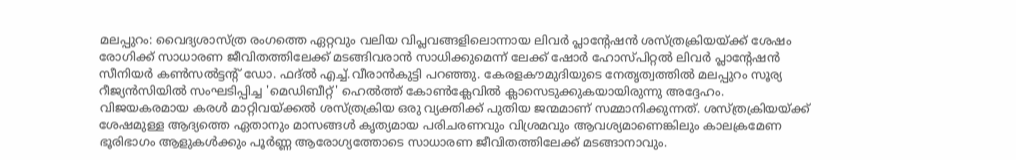മലപ്പുറം: വൈദ്യശാസ്ത്ര രംഗത്തെ ഏറ്റവും വലിയ വിപ്ലവങ്ങളിലൊന്നായ ലിവർ പ്ലാന്റേഷൻ ശസ്ത്രക്രിയയ്ക്ക് ശേഷം രോഗിക്ക് സാധാരണ ജീവിതത്തിലേക്ക് മടങ്ങിവരാൻ സാധിക്കുമെന്ന് ലേക്ക് ഷോർ ഹോസ്പിറ്റൽ ലിവർ പ്ലാന്റേഷൻ സീനിയർ കൺസൽട്ടന്റ് ഡോ. ഫദ്ൽ എച്ച്.വീരാൻകുട്ടി പറഞ്ഞു. കേരളകൗമുദിയുടെ നേതൃത്വത്തിൽ മലപ്പുറം സൂര്യ റീജ്യൻസിയിൽ സംഘടിപ്പിച്ച 'മെഡിബീറ്റ്' ഹെൽത്ത് കോൺക്ലേവിൽ ക്ലാസെടുക്കുകയായിരുന്നു അദ്ദേഹം.
വിജയകരമായ കരൾ മാറ്റിവയ്ക്കൽ ശസ്ത്രക്രിയ ഒരു വ്യക്തിക്ക് പുതിയ ജന്മമാണ് സമ്മാനിക്കുന്നത്. ശസ്ത്രക്രിയയ്ക്ക് ശേഷമുള്ള ആദ്യത്തെ ഏതാനും മാസങ്ങൾ കൃത്യമായ പരിചരണവും വിശ്രമവും ആവശ്യമാണെങ്കിലും കാലക്രമേണ ഭൂരിഭാഗം ആളുകൾക്കും പൂർണ്ണ ആരോഗ്യത്തോടെ സാധാരണ ജീവിതത്തിലേക്ക് മടങ്ങാനാവും.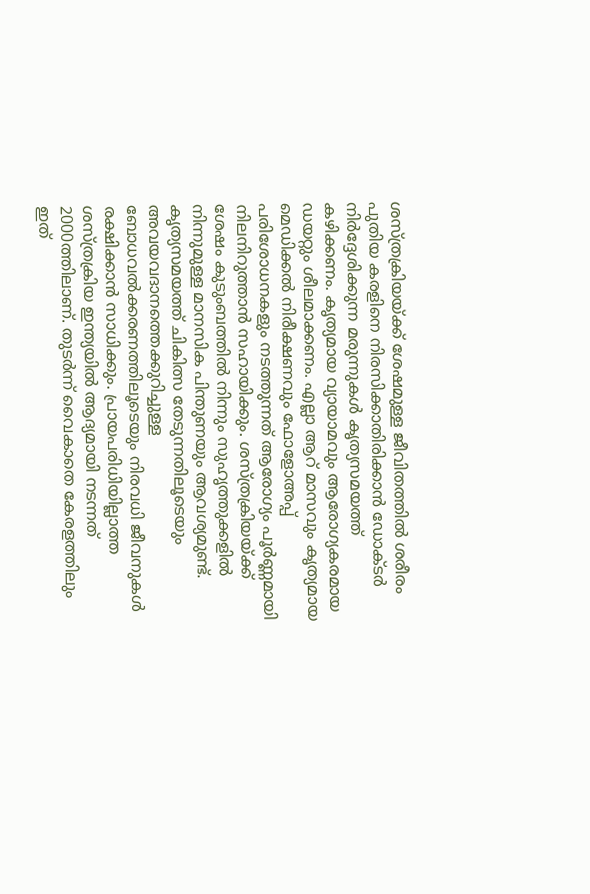ശസ്ത്രക്രിയയ്ക്ക് ശേഷമുള്ള ജീവിതത്തിൽ ശരീരം പുതിയ കരളിനെ നിരസിക്കാതിരിക്കാൻ ഡോക്ടർ നിർദ്ദേശിക്കുന്ന മരുന്നുകൾ കൃത്യസമയത്ത് കഴിക്കണം. കൃത്യമായ വ്യായാമവും ആരോഗ്യകരമായ ഡയറ്റും ശീലമാക്കണം. എല്ലാ ആറ് മാസവും കൃത്യമായ മെഡിക്കൽ നിരീക്ഷണവും ഫോളോഅപ്പ് പരിശോധനകളും നടത്തുന്നത് ആരോഗ്യം പൂർണ്ണമായി നിലനിറുത്താൻ സഹായിക്കും. ശസ്ത്രക്രിയയ്ക്ക് ശേഷം കുടുംബത്തിൽ നിന്നും സുഹൃത്തുക്കളിൽ നിന്നുമുള്ള മാനസിക പിന്തുണയും ആവശ്യമുണ്ട്.
കൃത്യസമയത്ത് ചികിത്സ തേടുന്നതിലൂടെയും അവയവദാനത്തെക്കുറിച്ചുള്ള ബോധവൽക്കരണത്തിലൂടെയും നിരവധി ജീവനുകൾ രക്ഷിക്കാൻ സാധിക്കും. പ്രായപരിധിയില്ലാത്ത ശസ്ത്രക്രിയ ഇന്ത്യയിൽ ആദ്യമായി നടന്നത് 2000ത്തിലാണ്. തുടർന്ന് വൈകാതെ കേരളത്തിലും ഇത്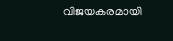വിജയകരമായി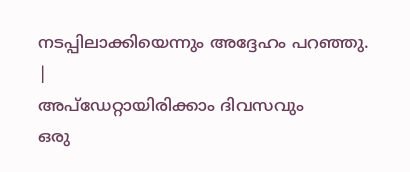നടപ്പിലാക്കിയെന്നും അദ്ദേഹം പറഞ്ഞു.
|
അപ്ഡേറ്റായിരിക്കാം ദിവസവും
ഒരു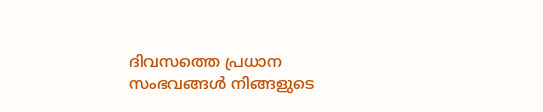ദിവസത്തെ പ്രധാന സംഭവങ്ങൾ നിങ്ങളുടെ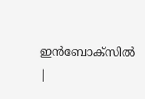ഇൻബോക്സിൽ |